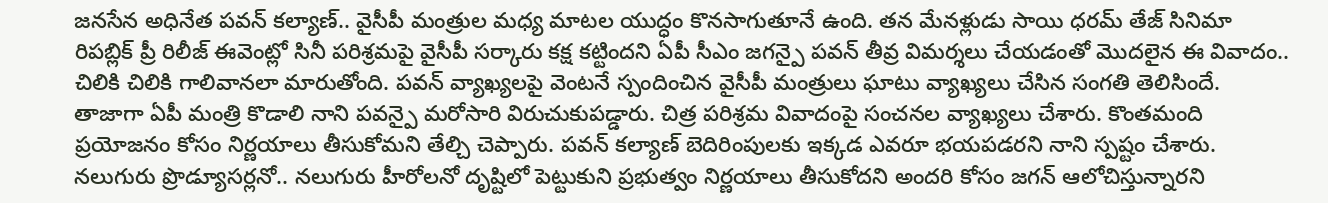జనసేన అధినేత పవన్ కల్యాణ్.. వైసీపీ మంత్రుల మధ్య మాటల యుద్ధం కొనసాగుతూనే ఉంది. తన మేనళ్లుడు సాయి ధరమ్ తేజ్ సినిమా రిపబ్లిక్ ప్రీ రిలీజ్ ఈవెంట్లో సినీ పరిశ్రమపై వైసీపీ సర్కారు కక్ష కట్టిందని ఏపీ సీఎం జగన్పై పవన్ తీవ్ర విమర్శలు చేయడంతో మొదలైన ఈ వివాదం.. చిలికి చిలికి గాలివానలా మారుతోంది. పవన్ వ్యాఖ్యలపై వెంటనే స్పందించిన వైసీపీ మంత్రులు ఘాటు వ్యాఖ్యలు చేసిన సంగతి తెలిసిందే.
తాజాగా ఏపీ మంత్రి కొడాలి నాని పవన్పై మరోసారి విరుచుకుపడ్డారు. చిత్ర పరిశ్రమ వివాదంపై సంచనల వ్యాఖ్యలు చేశారు. కొంతమంది ప్రయోజనం కోసం నిర్ణయాలు తీసుకోమని తేల్చి చెప్పారు. పవన్ కల్యాణ్ బెదిరింపులకు ఇక్కడ ఎవరూ భయపడరని నాని స్పష్టం చేశారు. నలుగురు ప్రొడ్యూసర్లనో.. నలుగురు హీరోలనో దృష్టిలో పెట్టుకుని ప్రభుత్వం నిర్ణయాలు తీసుకోదని అందరి కోసం జగన్ ఆలోచిస్తున్నారని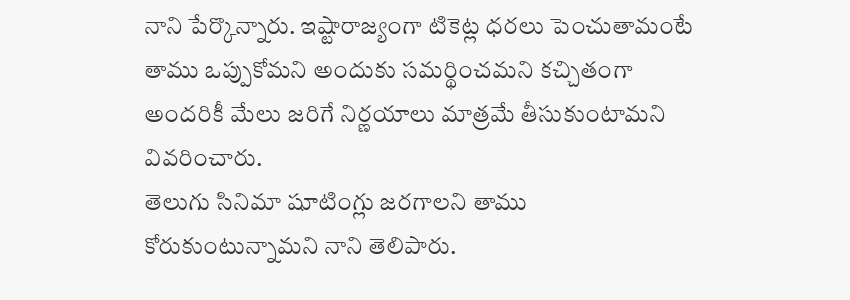నాని పేర్కొన్నారు. ఇష్టారాజ్యంగా టికెట్ల ధరలు పెంచుతామంటే తాము ఒప్పుకోమని అందుకు సమర్థించమని కచ్చితంగా అందరికీ మేలు జరిగే నిర్ణయాలు మాత్రమే తీసుకుంటామని వివరించారు.
తెలుగు సినిమా షూటింగ్లు జరగాలని తాము కోరుకుంటున్నామని నాని తెలిపారు.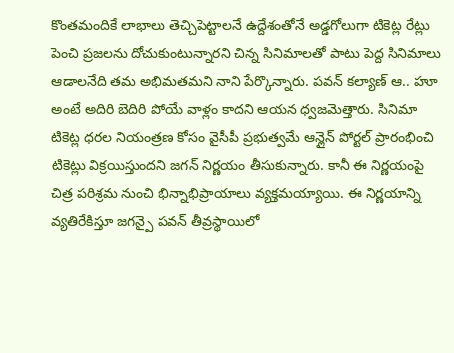కొంతమందికే లాభాలు తెచ్చిపెట్టాలనే ఉద్దేశంతోనే అడ్డగోలుగా టికెట్ల రేట్లు పెంచి ప్రజలను దోచుకుంటున్నారని చిన్న సినిమాలతో పాటు పెద్ద సినిమాలు ఆడాలనేది తమ అభిమతమని నాని పేర్కొన్నారు. పవన్ కల్యాణ్ ఆ.. హూ అంటే అదిరి బెదిరి పోయే వాళ్లం కాదని ఆయన ధ్వజమెత్తారు. సినిమా టికెట్ల ధరల నియంత్రణ కోసం వైసీపీ ప్రభుత్వమే ఆన్లైన్ పోర్టల్ ప్రారంభించి టికెట్లు విక్రయిస్తుందని జగన్ నిర్ణయం తీసుకున్నారు. కానీ ఈ నిర్ణయంపై చిత్ర పరిశ్రమ నుంచి భిన్నాభిప్రాయాలు వ్యక్తమయ్యాయి. ఈ నిర్ణయాన్ని వ్యతిరేకిస్తూ జగన్పై పవన్ తీవ్రస్థాయిలో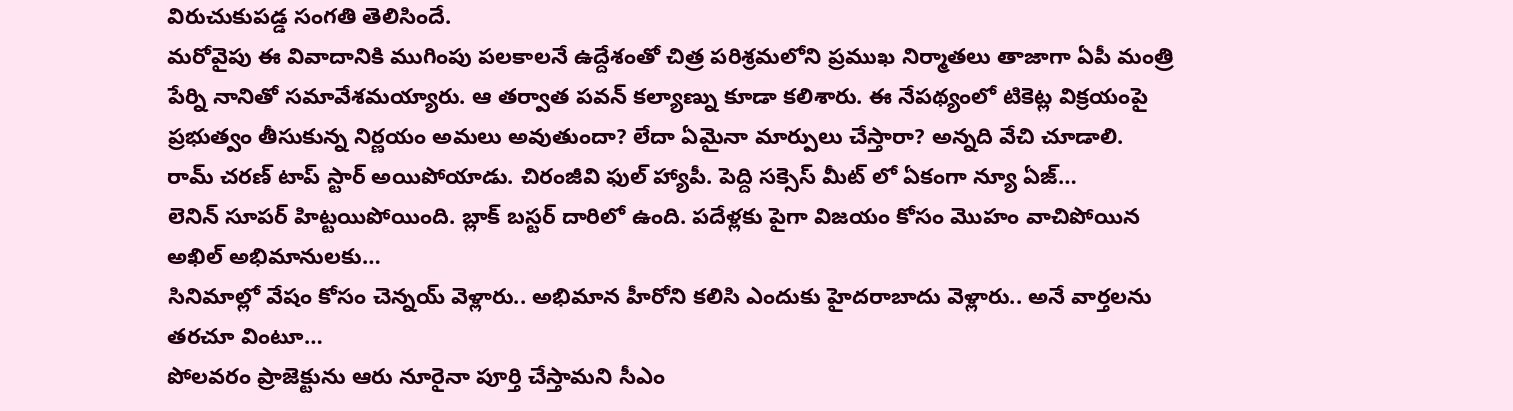విరుచుకుపడ్డ సంగతి తెలిసిందే.
మరోవైపు ఈ వివాదానికి ముగింపు పలకాలనే ఉద్దేశంతో చిత్ర పరిశ్రమలోని ప్రముఖ నిర్మాతలు తాజాగా ఏపీ మంత్రి పేర్ని నానితో సమావేశమయ్యారు. ఆ తర్వాత పవన్ కల్యాణ్ను కూడా కలిశారు. ఈ నేపథ్యంలో టికెట్ల విక్రయంపై ప్రభుత్వం తీసుకున్న నిర్ణయం అమలు అవుతుందా? లేదా ఏమైనా మార్పులు చేస్తారా? అన్నది వేచి చూడాలి.
రామ్ చరణ్ టాప్ స్టార్ అయిపోయాడు. చిరంజీవి ఫుల్ హ్యాపీ. పెద్ది సక్సెస్ మీట్ లో ఏకంగా న్యూ ఏజ్…
లెనిన్ సూపర్ హిట్టయిపోయింది. బ్లాక్ బస్టర్ దారిలో ఉంది. పదేళ్లకు పైగా విజయం కోసం మొహం వాచిపోయిన అఖిల్ అభిమానులకు…
సినిమాల్లో వేషం కోసం చెన్నయ్ వెళ్లారు.. అభిమాన హీరోని కలిసి ఎందుకు హైదరాబాదు వెళ్లారు.. అనే వార్తలను తరచూ వింటూ…
పోలవరం ప్రాజెక్టును ఆరు నూరైనా పూర్తి చేస్తామని సీఎం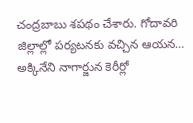చంద్రబాబు శపథం చేశారు. గోదావరి జిల్లాల్లో పర్యటనకు వచ్చిన ఆయన…
అక్కినేని నాగార్జున కెరీర్లో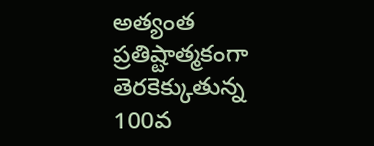అత్యంత ప్రతిష్టాత్మకంగా తెరకెక్కుతున్న 100వ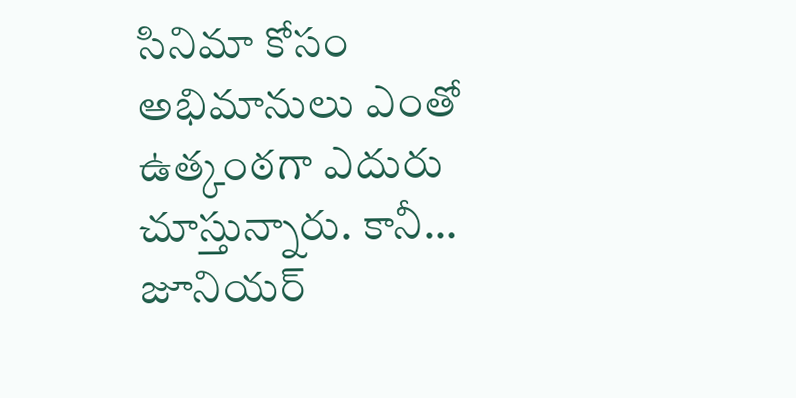సినిమా కోసం అభిమానులు ఎంతో ఉత్కంఠగా ఎదురు చూస్తున్నారు. కానీ…
జూనియర్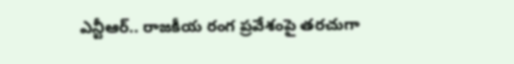ఎన్టీఆర్.. రాజకీయ రంగ ప్రవేశంపై తరచుగా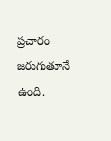ప్రచారం జరుగుతూనే ఉంది.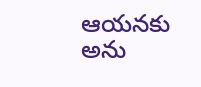ఆయనకు అను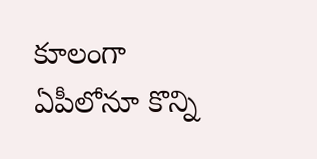కూలంగా ఏపీలోనూ కొన్ని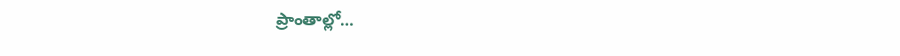ప్రాంతాల్లో…